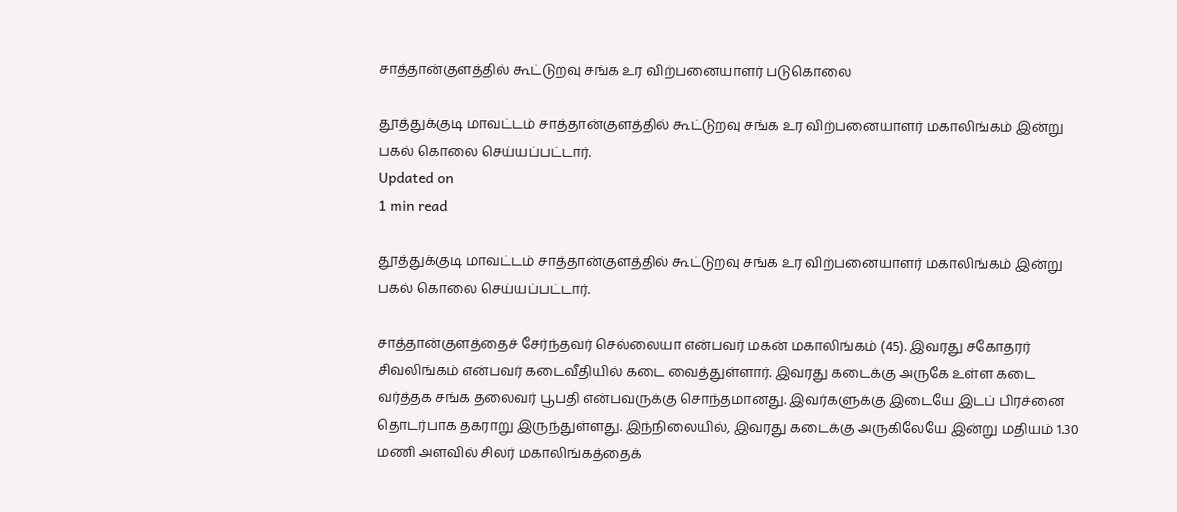சாத்தான்குளத்தில் கூட்டுறவு சங்க உர விற்பனையாளர் படுகொலை

தூத்துக்குடி மாவட்டம் சாத்தான்குளத்தில் கூட்டுறவு சங்க உர விற்பனையாளர் மகாலிங்கம் இன்று பகல் கொலை செய்யப்பட்டார்.
Updated on
1 min read

தூத்துக்குடி மாவட்டம் சாத்தான்குளத்தில் கூட்டுறவு சங்க உர விற்பனையாளர் மகாலிங்கம் இன்று பகல் கொலை செய்யப்பட்டார்.

சாத்தான்குளத்தைச் சேர்ந்தவர் செல்லையா என்பவர் மகன் மகாலிங்கம் (45). இவரது சகோதரர் சிவலிங்கம் என்பவர் கடைவீதியில் கடை வைத்துள்ளார். இவரது கடைக்கு அருகே உள்ள கடை வர்த்தக சங்க தலைவர் பூபதி என்பவருக்கு சொந்தமானது. இவர்களுக்கு இடையே இடப் பிரச்னை தொடர்பாக தகராறு இருந்துள்ளது. இந்நிலையில், இவரது கடைக்கு அருகிலேயே இன்று மதியம் 1.30 மணி அளவில் சிலர் மகாலிங்கத்தைக்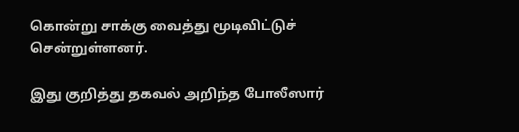கொன்று சாக்கு வைத்து மூடிவிட்டுச் சென்றுள்ளனர்.

இது குறித்து தகவல் அறிந்த போலீஸார்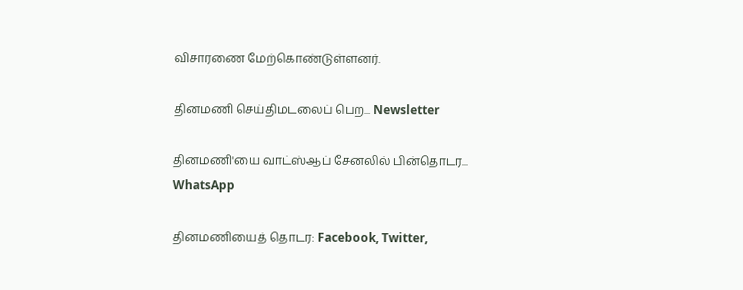விசாரணை மேற்கொண்டுள்ளனர்.

தினமணி செய்திமடலைப் பெற... Newsletter

தினமணி'யை வாட்ஸ்ஆப் சேனலில் பின்தொடர... WhatsApp

தினமணியைத் தொடர: Facebook, Twitter,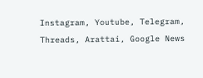Instagram, Youtube, Telegram, Threads, Arattai, Google News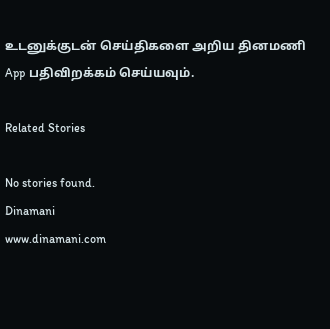உடனுக்குடன் செய்திகளை அறிய தினமணி App பதிவிறக்கம் செய்யவும்.

Related Stories

No stories found.
Dinamani
www.dinamani.com